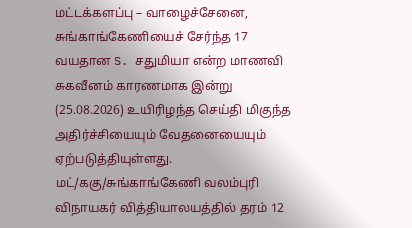மட்டக்களப்பு – வாழைச்சேனை, சுங்காங்கேணியைச் சேர்ந்த 17 வயதான S. சதுமியா என்ற மாணவி சுகவீனம் காரணமாக இன்று (25.08.2026) உயிரிழந்த செய்தி மிகுந்த அதிர்ச்சியையும் வேதனையையும் ஏற்படுத்தியுள்ளது.
மட்/ககு/சுங்காங்கேணி வலம்புரி விநாயகர் வித்தியாலயத்தில் தரம் 12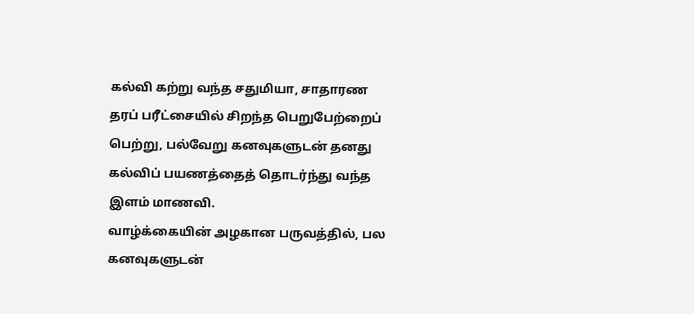கல்வி கற்று வந்த சதுமியா, சாதாரண தரப் பரீட்சையில் சிறந்த பெறுபேற்றைப் பெற்று, பல்வேறு கனவுகளுடன் தனது கல்விப் பயணத்தைத் தொடர்ந்து வந்த இளம் மாணவி.
வாழ்க்கையின் அழகான பருவத்தில், பல கனவுகளுடன்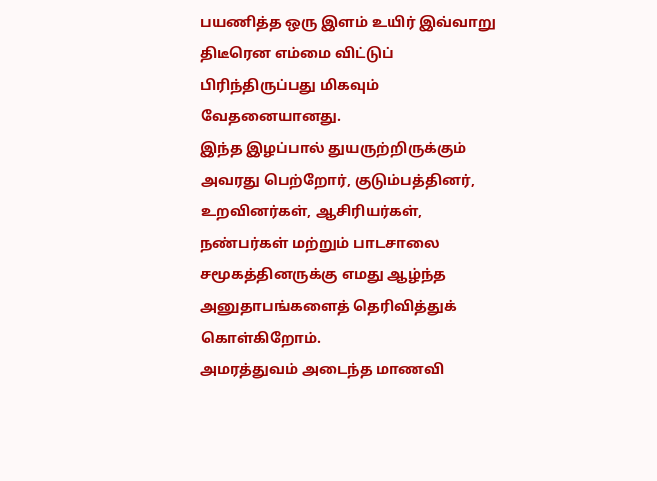பயணித்த ஒரு இளம் உயிர் இவ்வாறு திடீரென எம்மை விட்டுப் பிரிந்திருப்பது மிகவும் வேதனையானது.
இந்த இழப்பால் துயருற்றிருக்கும் அவரது பெற்றோர், குடும்பத்தினர், உறவினர்கள், ஆசிரியர்கள், நண்பர்கள் மற்றும் பாடசாலை சமூகத்தினருக்கு எமது ஆழ்ந்த அனுதாபங்களைத் தெரிவித்துக் கொள்கிறோம்.
அமரத்துவம் அடைந்த மாணவி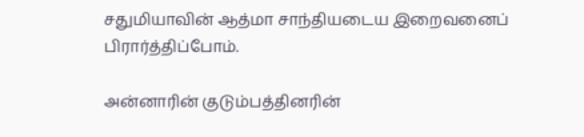சதுமியாவின் ஆத்மா சாந்தியடைய இறைவனைப் பிரார்த்திப்போம்.

அன்னாரின் குடும்பத்தினரின்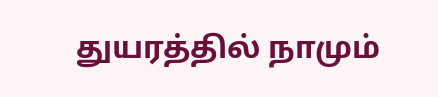துயரத்தில் நாமும்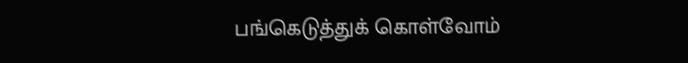பங்கெடுத்துக் கொள்வோம்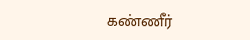கண்ணீர்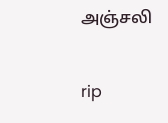அஞ்சலி

rip